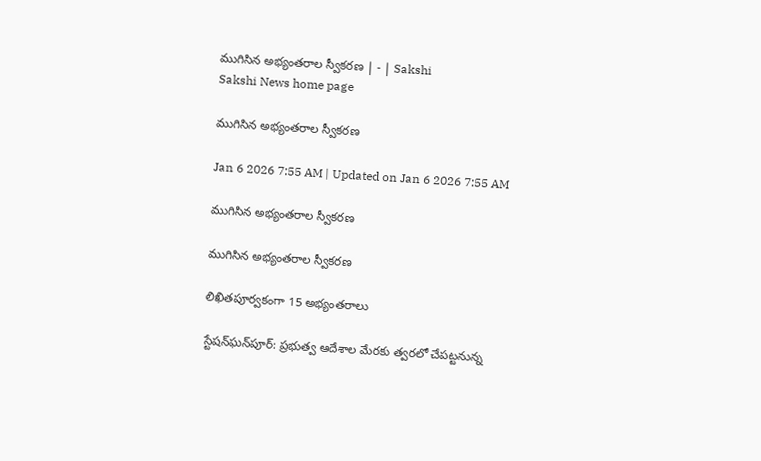ముగిసిన అభ్యంతరాల స్వీకరణ | - | Sakshi
Sakshi News home page

ముగిసిన అభ్యంతరాల స్వీకరణ

Jan 6 2026 7:55 AM | Updated on Jan 6 2026 7:55 AM

ముగిసిన అభ్యంతరాల స్వీకరణ

ముగిసిన అభ్యంతరాల స్వీకరణ

లిఖితపూర్వకంగా 15 అభ్యంతరాలు

స్టేషన్‌ఘన్‌పూర్‌: ప్రభుత్వ ఆదేశాల మేరకు త్వరలో చేపట్టనున్న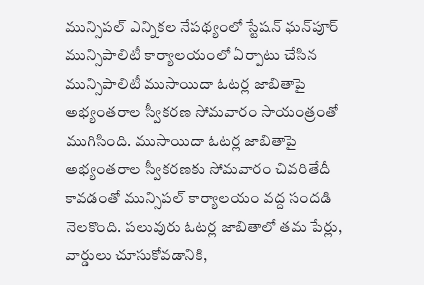మున్సిపల్‌ ఎన్నికల నేపథ్యంలో స్టేషన్‌ ఘన్‌పూర్‌ మున్సిపాలిటీ కార్యాలయంలో ఏర్పాటు చేసిన మున్సిపాలిటీ ముసాయిదా ఓటర్ల జాబితాపై అభ్యంతరాల స్వీకరణ సోమవారం సాయంత్రంతో ముగిసింది. ముసాయిదా ఓటర్ల జాబితాపై అభ్యంతరాల స్వీకరణకు సోమవారం చివరితేదీ కావడంతో మున్సిపల్‌ కార్యాలయం వద్ద సందడి నెలకొంది. పలువురు ఓటర్ల జాబితాలో తమ పేర్లు, వార్డులు చూసుకోవడానికి,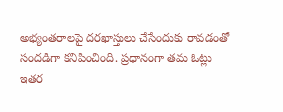అభ్యంతరాలపై దరఖాస్తులు చేసేందుకు రావడంతో సందడిగా కనిపించింది. ప్రధానంగా తమ ఓట్లు ఇతర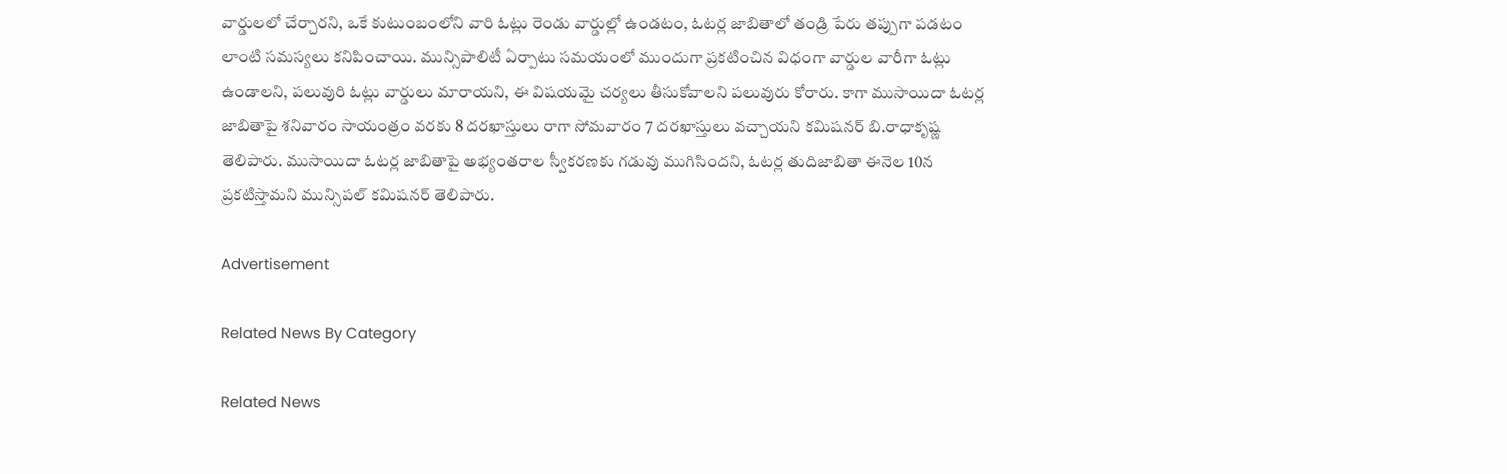వార్డులలో చేర్చారని, ఒకే కుటుంబంలోని వారి ఓట్లు రెండు వార్డుల్లో ఉండటం, ఓటర్ల జాబితాలో తండ్రి పేరు తప్పుగా పడటం లాంటి సమస్యలు కనిపించాయి. మున్సిపాలిటీ ఏర్పాటు సమయంలో ముందుగా ప్రకటించిన విధంగా వార్డుల వారీగా ఓట్లు ఉండాలని, పలువురి ఓట్లు వార్డులు మారాయని, ఈ విషయమై చర్యలు తీసుకోవాలని పలువురు కోరారు. కాగా ముసాయిదా ఓటర్ల జాబితాపై శనివారం సాయంత్రం వరకు 8 దరఖాస్తులు రాగా సోమవారం 7 దరఖాస్తులు వచ్చాయని కమిషనర్‌ బి.రాధాకృష్ణ తెలిపారు. ముసాయిదా ఓటర్ల జాబితాపై అభ్యంతరాల స్వీకరణకు గడువు ముగిసిందని, ఓటర్ల తుదిజాబితా ఈనెల 10న ప్రకటిస్తామని మున్సిపల్‌ కమిషనర్‌ తెలిపారు.

Advertisement

Related News By Category

Related News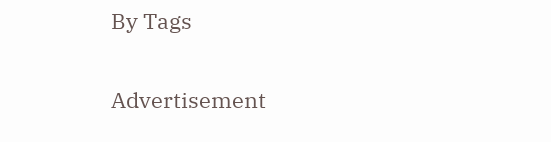By Tags

Advertisement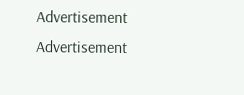Advertisement
Advertisement